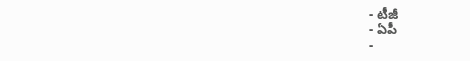- టీజీ
- ఏపీ
-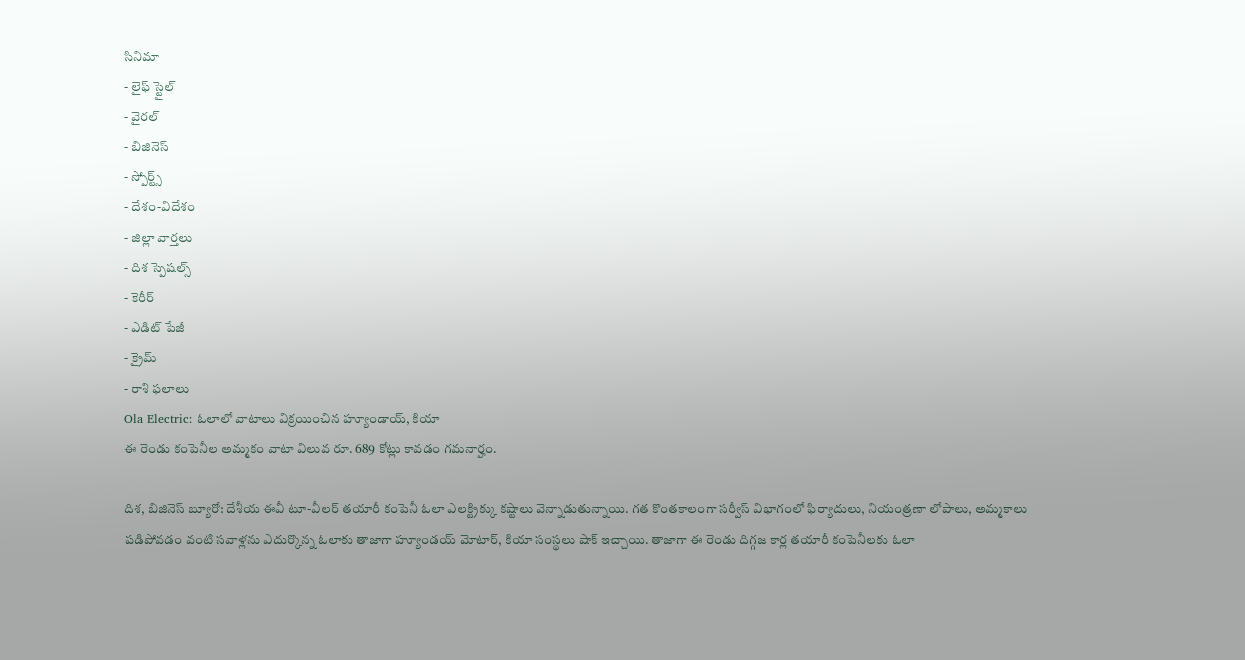సినిమా
- లైఫ్ స్టైల్
- వైరల్
- బిజినెస్
- స్పోర్ట్స్
- దేశం-విదేశం
- జిల్లా వార్తలు
- దిశ స్పెషల్స్
- కెరీర్
- ఎడిట్ పేజీ
- క్రైమ్
- రాశి ఫలాలు
Ola Electric: ఓలాలో వాటాలు విక్రయించిన హ్యూండాయ్, కియా
ఈ రెండు కంపెనీల అమ్మకం వాటా విలువ రూ. 689 కోట్లు కావడం గమనార్హం.

దిశ, బిజినెస్ బ్యూరో: దేశీయ ఈవీ టూ-వీలర్ తయారీ కంపెనీ ఓలా ఎలక్ట్రిక్కు కష్టాలు వెన్నాడుతున్నాయి. గత కొంతకాలంగా సర్వీస్ విభాగంలో ఫిర్యాదులు, నియంత్రణా లోపాలు, అమ్మకాలు పడిపోవడం వంటి సవాళ్లను ఎదుర్కొన్న ఓలాకు తాజాగా హ్యూండయ్ మోటార్, కియా సంస్థలు షాక్ ఇచ్చాయి. తాజాగా ఈ రెండు దిగ్గజ కార్ల తయారీ కంపెనీలకు ఓలా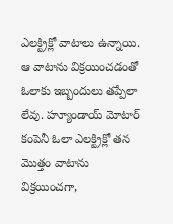ఎలక్ట్రిక్లో వాటాలు ఉన్నాయి. ఆ వాటాను విక్రయించడంతో ఓలాకు ఇబ్బందులు తప్పేలా లేవు. హ్యూండాయ్ మోటార్ కంపెనీ ఓలా ఎలక్ట్రిక్లో తన మొత్తం వాటాను విక్రయించగా,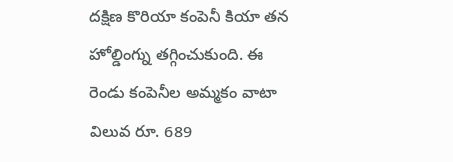దక్షిణ కొరియా కంపెనీ కియా తన హోల్డింగ్ను తగ్గించుకుంది. ఈ రెండు కంపెనీల అమ్మకం వాటా విలువ రూ. 689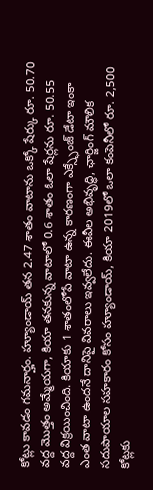కోట్లు కావడం గమనార్హం. హ్యూండాయ్ తన 2.47 శాతం వాటాను ఒక్కో షేర్కు రూ. 50.70 వద్ద మొత్తం అమ్మేయగా, కియా తనకున్న వాటాలో 0.6 శాతం ఓలా షేర్లను రూ. 50.55 వద్ద విక్రయించింది. కియాకు 1 శాతంలోపే వాటా ఉన్న కారణంగా ఎక్స్ఛేంజ్ డేటా ఇంకా ఎంత వాటా ఉందనే దానిపై వివరాలు ఇవ్వలేదు. ఈవీల అభివృద్ధి, ఛార్జింగ్ మౌలిక సదుపాయాల సహకారం కోసం హ్యూండాయ్, కియా 2019లో ఒలా కంపెనీలో రూ. 2,500 కోట్లకు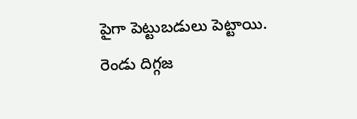పైగా పెట్టుబడులు పెట్టాయి. రెండు దిగ్గజ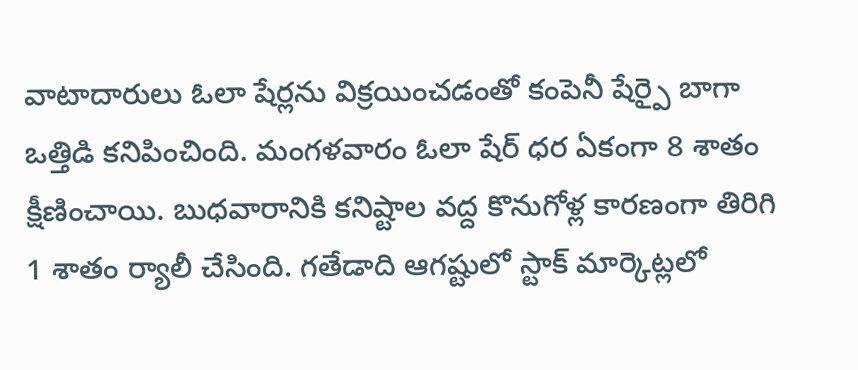వాటాదారులు ఓలా షేర్లను విక్రయించడంతో కంపెనీ షేర్పై బాగా ఒత్తిడి కనిపించింది. మంగళవారం ఓలా షేర్ ధర ఏకంగా 8 శాతం క్షీణించాయి. బుధవారానికి కనిష్టాల వద్ద కొనుగోళ్ల కారణంగా తిరిగి 1 శాతం ర్యాలీ చేసింది. గతేడాది ఆగష్టులో స్టాక్ మార్కెట్లలో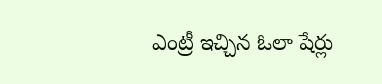ఎంట్రీ ఇచ్చిన ఓలా షేర్లు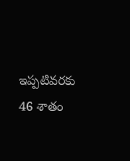ఇప్పటివరకు 46 శాతం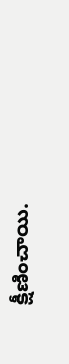క్షీణించాయి.